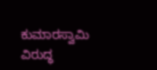ಕುಮಾರಸ್ವಾಮಿ ವಿರುದ್ಧ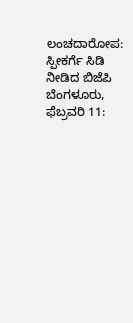ಲಂಚದಾರೋಪ: ಸ್ಪೀಕರ್ಗೆ ಸಿಡಿ ನೀಡಿದ ಬಿಜೆಪಿ
ಬೆಂಗಳೂರು, ಫೆಬ್ರವರಿ 11: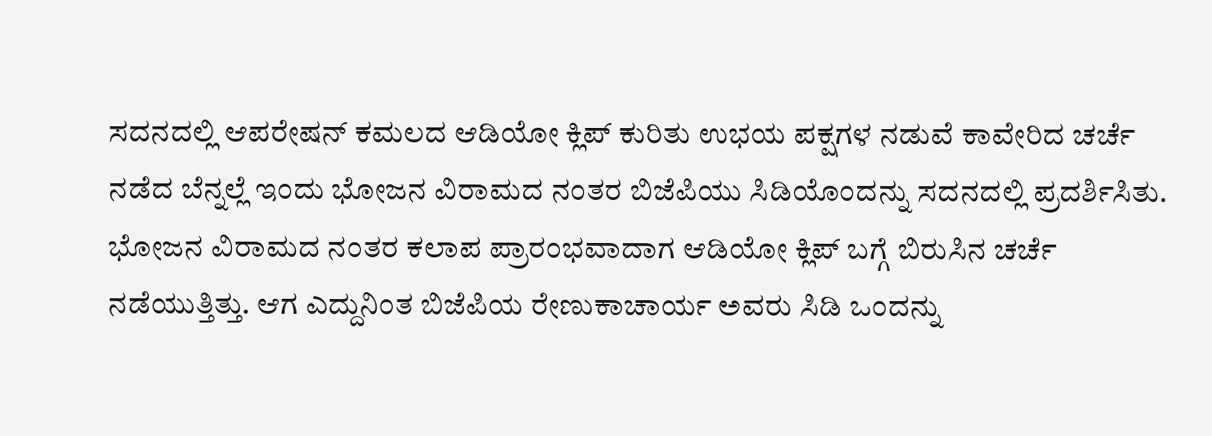ಸದನದಲ್ಲಿ ಆಪರೇಷನ್ ಕಮಲದ ಆಡಿಯೋ ಕ್ಲಿಪ್ ಕುರಿತು ಉಭಯ ಪಕ್ಷಗಳ ನಡುವೆ ಕಾವೇರಿದ ಚರ್ಚೆ ನಡೆದ ಬೆನ್ನಲ್ಲೆ ಇಂದು ಭೋಜನ ವಿರಾಮದ ನಂತರ ಬಿಜೆಪಿಯು ಸಿಡಿಯೊಂದನ್ನು ಸದನದಲ್ಲಿ ಪ್ರದರ್ಶಿಸಿತು.
ಭೋಜನ ವಿರಾಮದ ನಂತರ ಕಲಾಪ ಪ್ರಾರಂಭವಾದಾಗ ಆಡಿಯೋ ಕ್ಲಿಪ್ ಬಗ್ಗೆ ಬಿರುಸಿನ ಚರ್ಚೆ ನಡೆಯುತ್ತಿತ್ತು. ಆಗ ಎದ್ದುನಿಂತ ಬಿಜೆಪಿಯ ರೇಣುಕಾಚಾರ್ಯ ಅವರು ಸಿಡಿ ಒಂದನ್ನು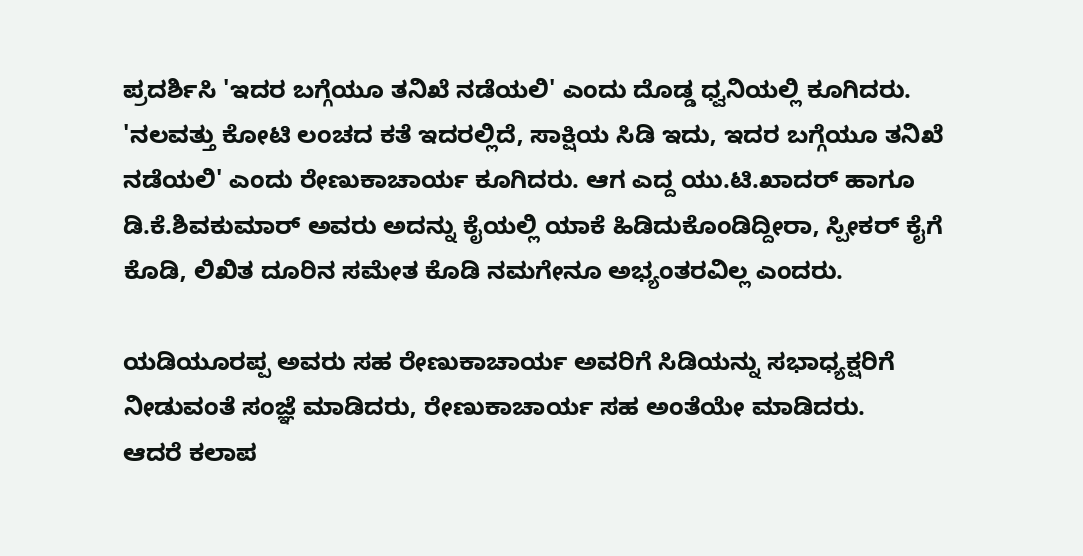ಪ್ರದರ್ಶಿಸಿ 'ಇದರ ಬಗ್ಗೆಯೂ ತನಿಖೆ ನಡೆಯಲಿ' ಎಂದು ದೊಡ್ಡ ಧ್ವನಿಯಲ್ಲಿ ಕೂಗಿದರು.
'ನಲವತ್ತು ಕೋಟಿ ಲಂಚದ ಕತೆ ಇದರಲ್ಲಿದೆ, ಸಾಕ್ಷಿಯ ಸಿಡಿ ಇದು, ಇದರ ಬಗ್ಗೆಯೂ ತನಿಖೆ ನಡೆಯಲಿ' ಎಂದು ರೇಣುಕಾಚಾರ್ಯ ಕೂಗಿದರು. ಆಗ ಎದ್ದ ಯು.ಟಿ.ಖಾದರ್ ಹಾಗೂ ಡಿ.ಕೆ.ಶಿವಕುಮಾರ್ ಅವರು ಅದನ್ನು ಕೈಯಲ್ಲಿ ಯಾಕೆ ಹಿಡಿದುಕೊಂಡಿದ್ದೀರಾ, ಸ್ಪೀಕರ್ ಕೈಗೆ ಕೊಡಿ, ಲಿಖಿತ ದೂರಿನ ಸಮೇತ ಕೊಡಿ ನಮಗೇನೂ ಅಭ್ಯಂತರವಿಲ್ಲ ಎಂದರು.

ಯಡಿಯೂರಪ್ಪ ಅವರು ಸಹ ರೇಣುಕಾಚಾರ್ಯ ಅವರಿಗೆ ಸಿಡಿಯನ್ನು ಸಭಾಧ್ಯಕ್ಷರಿಗೆ ನೀಡುವಂತೆ ಸಂಜ್ಞೆ ಮಾಡಿದರು, ರೇಣುಕಾಚಾರ್ಯ ಸಹ ಅಂತೆಯೇ ಮಾಡಿದರು.
ಆದರೆ ಕಲಾಪ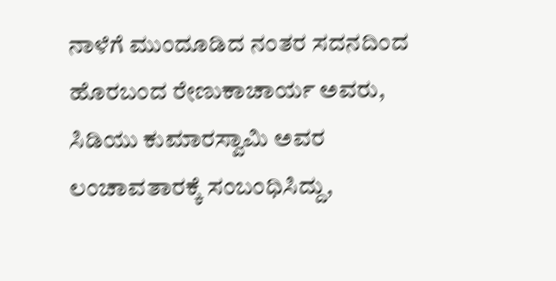ನಾಳೆಗೆ ಮುಂದೂಡಿದ ನಂತರ ಸದನದಿಂದ ಹೊರಬಂದ ರೇಣುಕಾಚಾರ್ಯ ಅವರು, ಸಿಡಿಯು ಕುಮಾರಸ್ವಾಮಿ ಅವರ ಲಂಚಾವತಾರಕ್ಕೆ ಸಂಬಂಧಿಸಿದ್ದು,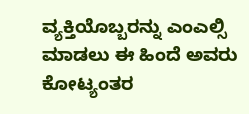ವ್ಯಕ್ತಿಯೊಬ್ಬರನ್ನು ಎಂಎಲ್ಸಿ ಮಾಡಲು ಈ ಹಿಂದೆ ಅವರು ಕೋಟ್ಯಂತರ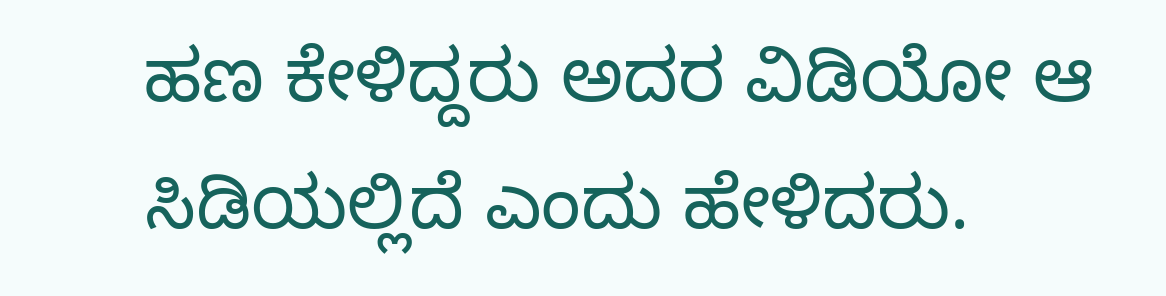ಹಣ ಕೇಳಿದ್ದರು ಅದರ ವಿಡಿಯೋ ಆ ಸಿಡಿಯಲ್ಲಿದೆ ಎಂದು ಹೇಳಿದರು.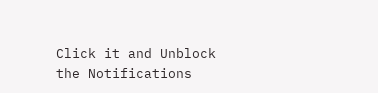Click it and Unblock the Notifications